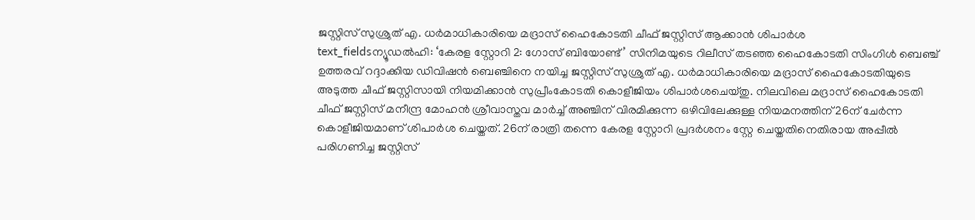ജസ്റ്റിസ് സുശ്രുത് എ. ധർമാധികാരിയെ മദ്രാസ് ഹൈകോടതി ചീഫ് ജസ്റ്റിസ് ആക്കാൻ ശിപാർശ
text_fieldsന്യൂഡൽഹി: ‘കേരള സ്റ്റോറി 2: ഗോസ് ബിയോണ്ട്’ സിനിമയുടെ റിലീസ് തടഞ്ഞ ഹൈകോടതി സിംഗിൾ ബെഞ്ച് ഉത്തരവ് റദ്ദാക്കിയ ഡിവിഷൻ ബെഞ്ചിനെ നയിച്ച ജസ്റ്റിസ് സുശ്രുത് എ. ധർമാധികാരിയെ മദ്രാസ് ഹൈകോടതിയുടെ അടുത്ത ചീഫ് ജസ്റ്റിസായി നിയമിക്കാൻ സുപ്രീംകോടതി കൊളീജിയം ശിപാർശചെയ്തു. നിലവിലെ മദ്രാസ് ഹൈകോടതി ചീഫ് ജസ്റ്റിസ് മനീന്ദ്ര മോഹൻ ശ്രീവാസ്തവ മാർച്ച് അഞ്ചിന് വിരമിക്കുന്ന ഒഴിവിലേക്കുള്ള നിയമനത്തിന് 26ന് ചേർന്ന കൊളീജിയമാണ് ശിപാർശ ചെയ്തത്. 26ന് രാത്രി തന്നെ കേരള സ്റ്റോറി പ്രദർശനം സ്റ്റേ ചെയ്തതിനെതിരായ അപ്പീൽ പരിഗണിച്ച ജസ്റ്റിസ്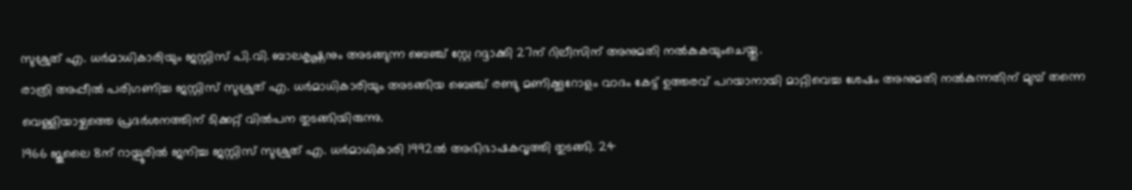സുശ്രുത് എ. ധർമാധികാരിയും ജസ്റ്റിസ് പി.വി. ബാലകൃഷ്ണനും അടങ്ങുന്ന ബെഞ്ച് സ്റ്റേ റദ്ദാക്കി 27ന് റിലീസിന് അനുമതി നൽകുകയുംചെയ്തു.
രാത്രി അപ്പീൽ പരിഗണിച്ച ജസ്റ്റിസ് സുശ്രുത് എ. ധർമാധികാരിയും അടങ്ങിയ ബെഞ്ച് രണ്ടു മണിക്കൂറോളം വാദം കേട്ട് ഉത്തരവ് പറയാനായി മാറ്റിവെച്ച ശേഷം അനുമതി നൽകുന്നതിന് മുമ്പ് തന്നെ വെള്ളിയാഴ്ചത്തെ പ്രദർശനത്തിന് ടിക്കറ്റ് വിൽപന തുടങ്ങിയിരുന്നു.
1966 ജൂലൈ 8ന് റായ്പൂരിൽ ജനിച്ച ജസ്റ്റിസ് സുശ്രുത് എ. ധർമാധികാരി 1992ൽ അഭിഭാഷകവൃത്തി തുടങ്ങി. 24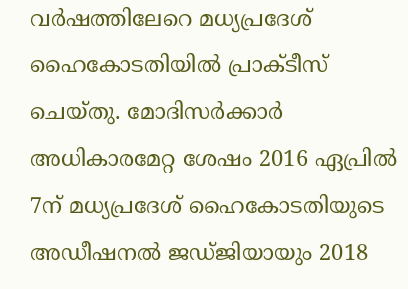വർഷത്തിലേറെ മധ്യപ്രദേശ് ഹൈകോടതിയിൽ പ്രാക്ടീസ് ചെയ്തു. മോദിസർക്കാർ അധികാരമേറ്റ ശേഷം 2016 ഏപ്രിൽ 7ന് മധ്യപ്രദേശ് ഹൈകോടതിയുടെ അഡീഷനൽ ജഡ്ജിയായും 2018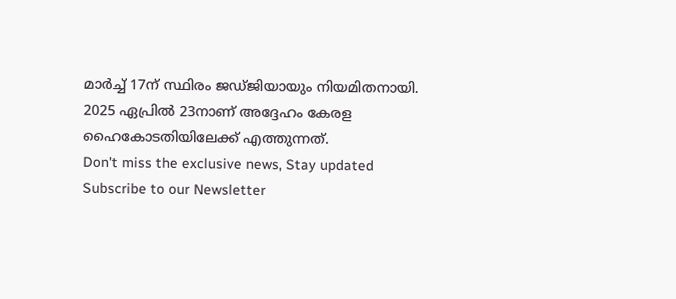മാർച്ച് 17ന് സ്ഥിരം ജഡ്ജിയായും നിയമിതനായി. 2025 ഏപ്രിൽ 23നാണ് അദ്ദേഹം കേരള ഹൈകോടതിയിലേക്ക് എത്തുന്നത്.
Don't miss the exclusive news, Stay updated
Subscribe to our Newsletter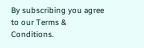By subscribing you agree to our Terms & Conditions.